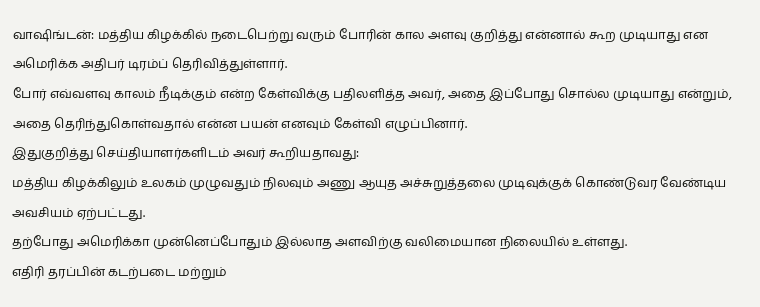வாஷிங்டன்: மத்திய கிழக்கில் நடைபெற்று வரும் போரின் கால அளவு குறித்து என்னால் கூற முடியாது என அமெரிக்க அதிபர் டிரம்ப் தெரிவித்துள்ளார்.
போர் எவ்வளவு காலம் நீடிக்கும் என்ற கேள்விக்கு பதிலளித்த அவர், அதை இப்போது சொல்ல முடியாது என்றும், அதை தெரிந்துகொள்வதால் என்ன பயன் எனவும் கேள்வி எழுப்பினார்.
இதுகுறித்து செய்தியாளர்களிடம் அவர் கூறியதாவது:
மத்திய கிழக்கிலும் உலகம் முழுவதும் நிலவும் அணு ஆயுத அச்சுறுத்தலை முடிவுக்குக் கொண்டுவர வேண்டிய அவசியம் ஏற்பட்டது.
தற்போது அமெரிக்கா முன்னெப்போதும் இல்லாத அளவிற்கு வலிமையான நிலையில் உள்ளது.
எதிரி தரப்பின் கடற்படை மற்றும்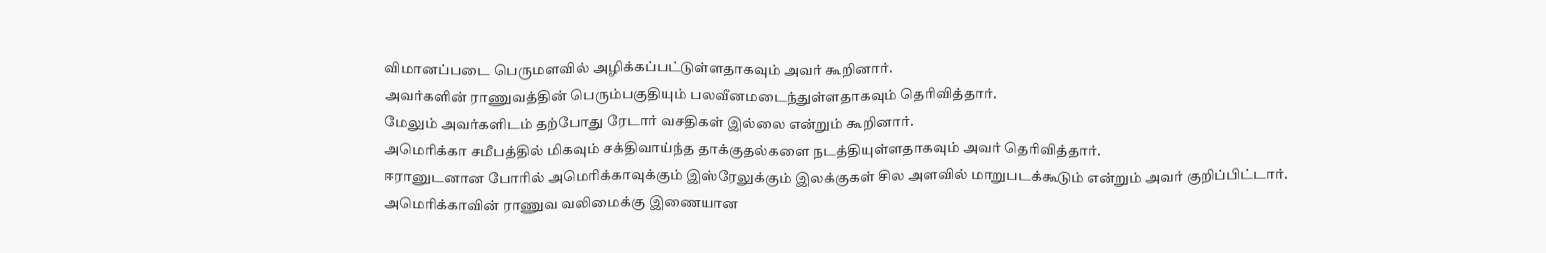விமானப்படை பெருமளவில் அழிக்கப்பட்டுள்ளதாகவும் அவர் கூறினார்.
அவர்களின் ராணுவத்தின் பெரும்பகுதியும் பலவீனமடைந்துள்ளதாகவும் தெரிவித்தார்.
மேலும் அவர்களிடம் தற்போது ரேடார் வசதிகள் இல்லை என்றும் கூறினார்.
அமெரிக்கா சமீபத்தில் மிகவும் சக்திவாய்ந்த தாக்குதல்களை நடத்தியுள்ளதாகவும் அவர் தெரிவித்தார்.
ஈரானுடனான போரில் அமெரிக்காவுக்கும் இஸ்ரேலுக்கும் இலக்குகள் சில அளவில் மாறுபடக்கூடும் என்றும் அவர் குறிப்பிட்டார்.
அமெரிக்காவின் ராணுவ வலிமைக்கு இணையான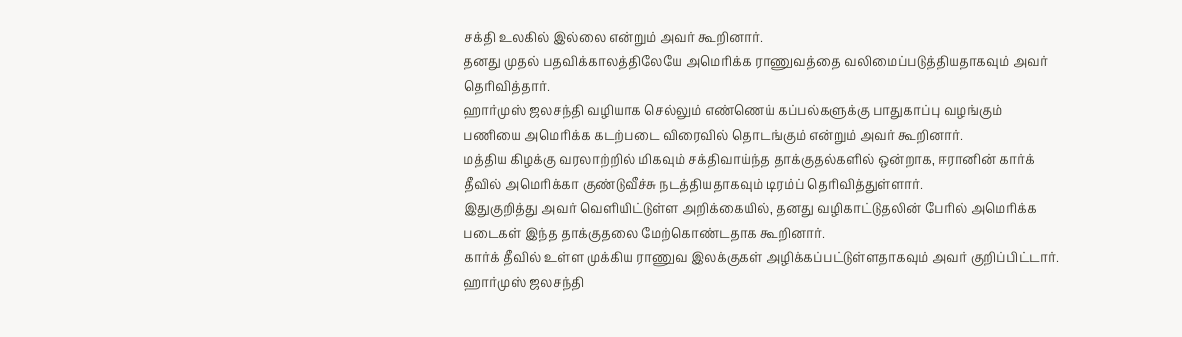சக்தி உலகில் இல்லை என்றும் அவர் கூறினார்.
தனது முதல் பதவிக்காலத்திலேயே அமெரிக்க ராணுவத்தை வலிமைப்படுத்தியதாகவும் அவர் தெரிவித்தார்.
ஹார்முஸ் ஜலசந்தி வழியாக செல்லும் எண்ணெய் கப்பல்களுக்கு பாதுகாப்பு வழங்கும் பணியை அமெரிக்க கடற்படை விரைவில் தொடங்கும் என்றும் அவர் கூறினார்.
மத்திய கிழக்கு வரலாற்றில் மிகவும் சக்திவாய்ந்த தாக்குதல்களில் ஒன்றாக, ஈரானின் கார்க் தீவில் அமெரிக்கா குண்டுவீச்சு நடத்தியதாகவும் டிரம்ப் தெரிவித்துள்ளார்.
இதுகுறித்து அவர் வெளியிட்டுள்ள அறிக்கையில், தனது வழிகாட்டுதலின் பேரில் அமெரிக்க படைகள் இந்த தாக்குதலை மேற்கொண்டதாக கூறினார்.
கார்க் தீவில் உள்ள முக்கிய ராணுவ இலக்குகள் அழிக்கப்பட்டுள்ளதாகவும் அவர் குறிப்பிட்டார்.
ஹார்முஸ் ஜலசந்தி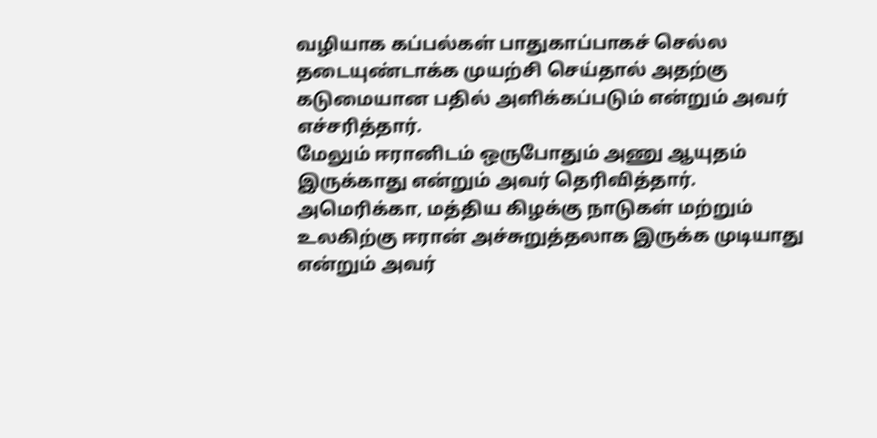வழியாக கப்பல்கள் பாதுகாப்பாகச் செல்ல தடையுண்டாக்க முயற்சி செய்தால் அதற்கு கடுமையான பதில் அளிக்கப்படும் என்றும் அவர் எச்சரித்தார்.
மேலும் ஈரானிடம் ஒருபோதும் அணு ஆயுதம் இருக்காது என்றும் அவர் தெரிவித்தார்.
அமெரிக்கா, மத்திய கிழக்கு நாடுகள் மற்றும் உலகிற்கு ஈரான் அச்சுறுத்தலாக இருக்க முடியாது என்றும் அவர்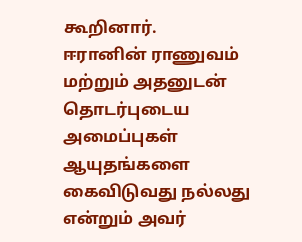கூறினார்.
ஈரானின் ராணுவம் மற்றும் அதனுடன் தொடர்புடைய அமைப்புகள் ஆயுதங்களை கைவிடுவது நல்லது என்றும் அவர்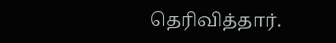தெரிவித்தார்.